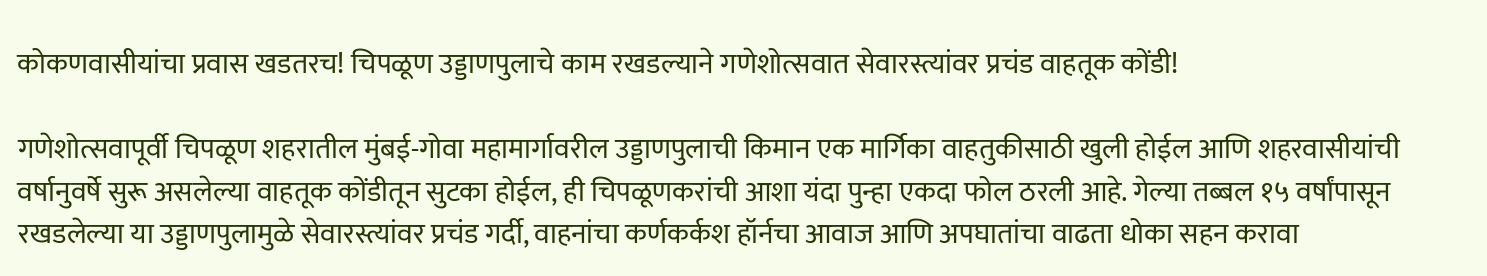कोकणवासीयांचा प्रवास खडतरच! चिपळूण उड्डाणपुलाचे काम रखडल्याने गणेशोत्सवात सेवारस्त्यांवर प्रचंड वाहतूक कोंडी!

गणेशोत्सवापूर्वी चिपळूण शहरातील मुंबई-गोवा महामार्गावरील उड्डाणपुलाची किमान एक मार्गिका वाहतुकीसाठी खुली होईल आणि शहरवासीयांची वर्षानुवर्षे सुरू असलेल्या वाहतूक कोंडीतून सुटका होईल, ही चिपळूणकरांची आशा यंदा पुन्हा एकदा फोल ठरली आहे. गेल्या तब्बल १५ वर्षांपासून रखडलेल्या या उड्डाणपुलामुळे सेवारस्त्यांवर प्रचंड गर्दी, वाहनांचा कर्णकर्कश हॉर्नचा आवाज आणि अपघातांचा वाढता धोका सहन करावा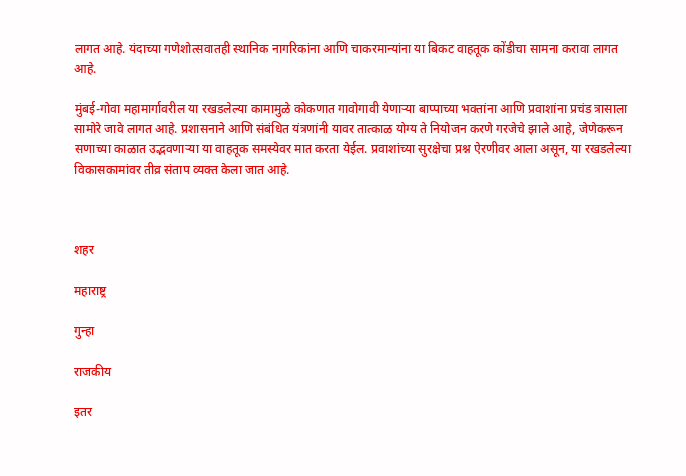लागत आहे. यंदाच्या गणेशोत्सवातही स्थानिक नागरिकांना आणि चाकरमान्यांना या बिकट वाहतूक कोंडीचा सामना करावा लागत आहे.

मुंबई-गोवा महामार्गावरील या रखडलेल्या कामामुळे कोकणात गावोगावी येणाऱ्या बाप्पाच्या भक्तांना आणि प्रवाशांना प्रचंड त्रासाला सामोरे जावे लागत आहे. प्रशासनाने आणि संबंधित यंत्रणांनी यावर तात्काळ योग्य ते नियोजन करणे गरजेचे झाले आहे, जेणेकरून सणाच्या काळात उद्भवणाऱ्या या वाहतूक समस्येवर मात करता येईल. प्रवाशांच्या सुरक्षेचा प्रश्न ऐरणीवर आला असून, या रखडलेल्या विकासकामांवर तीव्र संताप व्यक्त केला जात आहे.



शहर

महाराष्ट्र

गुन्हा

राजकीय

इतर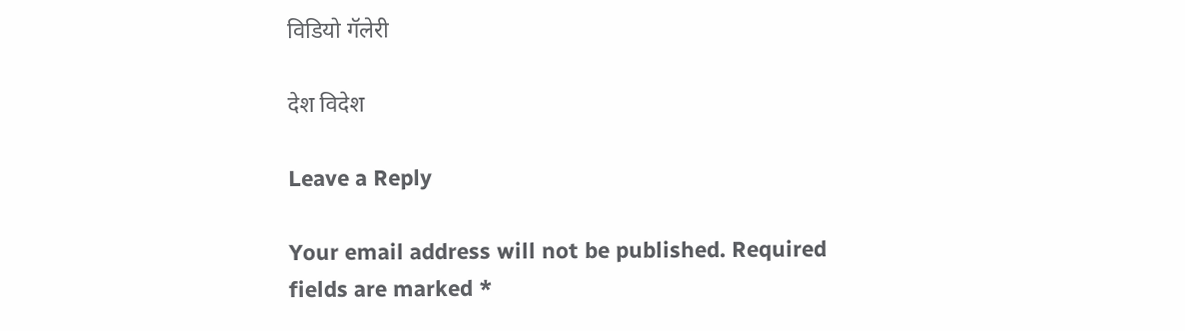विडियो गॅलेरी

देश विदेश

Leave a Reply

Your email address will not be published. Required fields are marked *